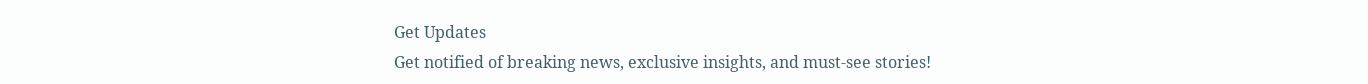Get Updates
Get notified of breaking news, exclusive insights, and must-see stories!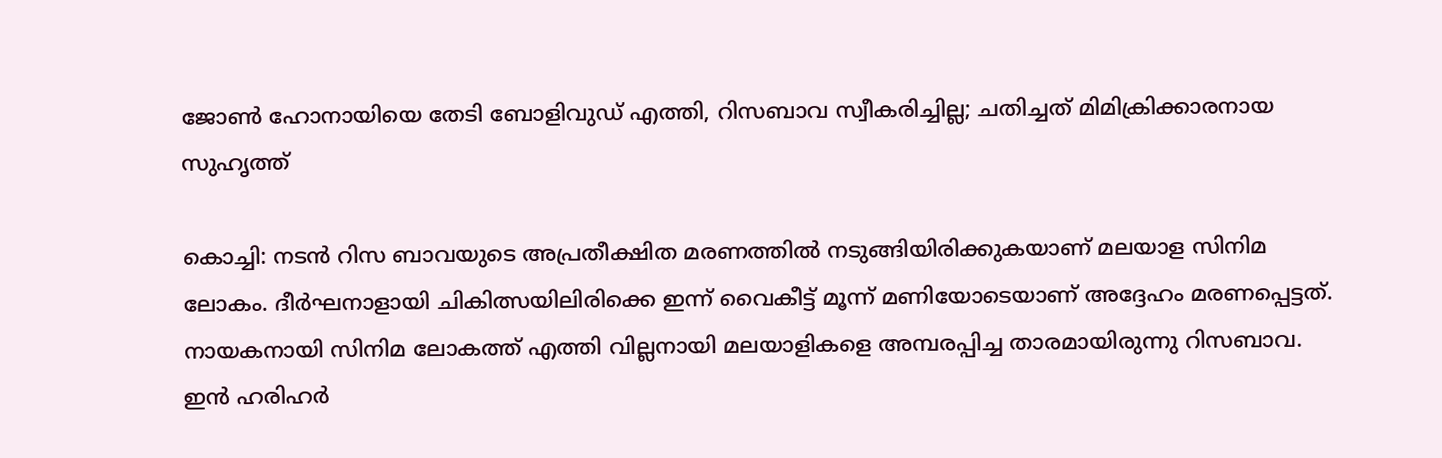ജോണ്‍ ഹോനായിയെ തേടി ബോളിവുഡ് എത്തി, റിസബാവ സ്വീകരിച്ചില്ല; ചതിച്ചത് മിമിക്രിക്കാരനായ സുഹൃത്ത്

കൊച്ചി: നടന്‍ റിസ ബാവയുടെ അപ്രതീക്ഷിത മരണത്തില്‍ നടുങ്ങിയിരിക്കുകയാണ് മലയാള സിനിമ ലോകം. ദീര്‍ഘനാളായി ചികിത്സയിലിരിക്കെ ഇന്ന് വൈകീട്ട് മൂന്ന് മണിയോടെയാണ് അദ്ദേഹം മരണപ്പെട്ടത്. നായകനായി സിനിമ ലോകത്ത് എത്തി വില്ലനായി മലയാളികളെ അമ്പരപ്പിച്ച താരമായിരുന്നു റിസബാവ. ഇന്‍ ഹരിഹര്‍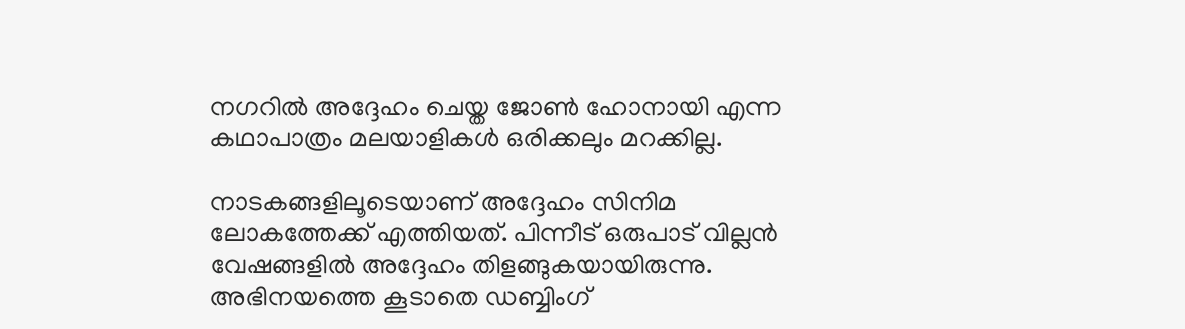നഗറില്‍ അദ്ദേഹം ചെയ്ത ജോണ്‍ ഹോനായി എന്ന കഥാപാത്രം മലയാളികള്‍ ഒരിക്കലും മറക്കില്ല.

നാടകങ്ങളിലൂടെയാണ് അദ്ദേഹം സിനിമ ലോകത്തേക്ക് എത്തിയത്. പിന്നീട് ഒരുപാട് വില്ലന്‍ വേഷങ്ങളില്‍ അദ്ദേഹം തിളങ്ങുകയായിരുന്നു. അഭിനയത്തെ കൂടാതെ ഡബ്ബിംഗ്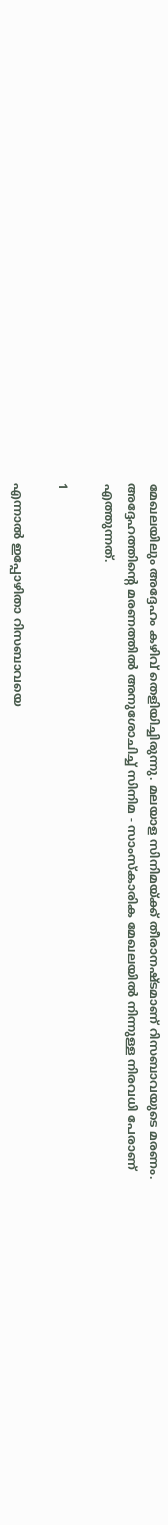മേഖലയിലും അദ്ദേഹം കഴിവ് തെളിയിച്ചിരുന്നു. മലയാള സിനിമയ്ക്ക് തീരാനഷ്ടമാണ് റിസബാവയുടെ മരണം. അദ്ദേഹത്തിന്റെ മരണത്തില്‍ അനുശോചിച്ച് സിനിമ - സാംസ്‌കാരിക മേഖലയില്‍ നിന്നുള്ള നിരവധി പേരാണ് എത്തുന്നത്.

1

എന്നാല്‍ ഇപ്പോഴിതാ റിസബാവയെ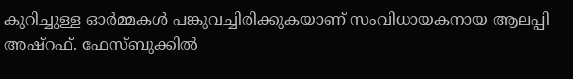കുറിച്ചുള്ള ഓര്‍മ്മകള്‍ പങ്കുവച്ചിരിക്കുകയാണ് സംവിധായകനായ ആലപ്പി അഷ്‌റഫ്. ഫേസ്ബുക്കില്‍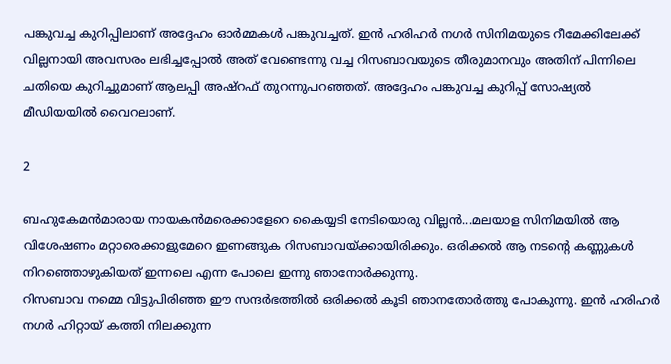പങ്കുവച്ച കുറിപ്പിലാണ് അദ്ദേഹം ഓര്‍മ്മകള്‍ പങ്കുവച്ചത്. ഇന്‍ ഹരിഹര്‍ നഗര്‍ സിനിമയുടെ റീമേക്കിലേക്ക് വില്ലനായി അവസരം ലഭിച്ചപ്പോല്‍ അത് വേണ്ടെന്നു വച്ച റിസബാവയുടെ തീരുമാനവും അതിന് പിന്നിലെ ചതിയെ കുറിച്ചുമാണ് ആലപ്പി അഷ്‌റഫ് തുറന്നുപറഞ്ഞത്. അദ്ദേഹം പങ്കുവച്ച കുറിപ്പ് സോഷ്യല്‍ മീഡിയയില്‍ വൈറലാണ്.

2

ബഹുകേമന്‍മാരായ നായകന്‍മരെക്കാളേറെ കൈയ്യടി നേടിയൊരു വില്ലന്‍...മലയാള സിനിമയില്‍ ആ വിശേഷണം മറ്റാരെക്കാളുമേറെ ഇണങ്ങുക റിസബാവയ്ക്കായിരിക്കും. ഒരിക്കല്‍ ആ നടന്റെ കണ്ണുകള്‍ നിറഞ്ഞൊഴുകിയത് ഇന്നലെ എന്ന പോലെ ഇന്നു ഞാനോര്‍ക്കുന്നു.
റിസബാവ നമ്മെ വിട്ടുപിരിഞ്ഞ ഈ സന്ദര്‍ഭത്തില്‍ ഒരിക്കല്‍ കൂടി ഞാനതോര്‍ത്തു പോകുന്നു. ഇന്‍ ഹരിഹര്‍ നഗര്‍ ഹിറ്റായ് കത്തി നിലക്കുന്ന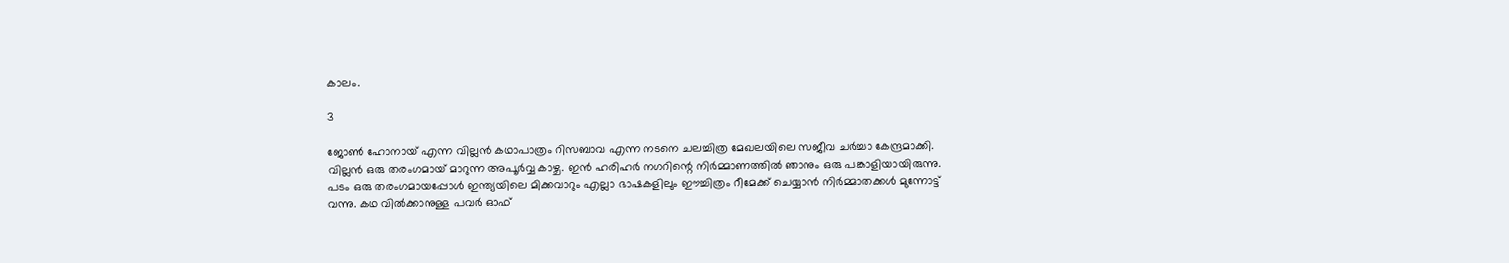കാലം.

3

ജോണ്‍ ഹോനായ് എന്ന വില്ലന്‍ കഥാപാത്രം റിസബാവ എന്ന നടനെ ചലച്ചിത്ര മേഖലയിലെ സജീവ ചര്‍ച്ചാ കേന്ദ്രമാക്കി. വില്ലന്‍ ഒരു തരംഗമായ് മാറുന്ന അപൂര്‍വ്വ കാഴ്ച. ഇന്‍ ഹരിഹര്‍ നഗറിന്റെ നിര്‍മ്മാണത്തില്‍ ഞാനും ഒരു പങ്കാളിയായിരുന്നു. പടം ഒരു തരംഗമായപ്പോള്‍ ഇന്ത്യയിലെ മിക്കവാറും എല്ലാ ഭാഷകളിലും ഈച്ചിത്രം റീമേക്ക് ചെയ്യാന്‍ നിര്‍മ്മാതക്കള്‍ മുന്നോട്ട് വന്നു. കഥ വില്‍ക്കാനുള്ള പവര്‍ ഓഫ്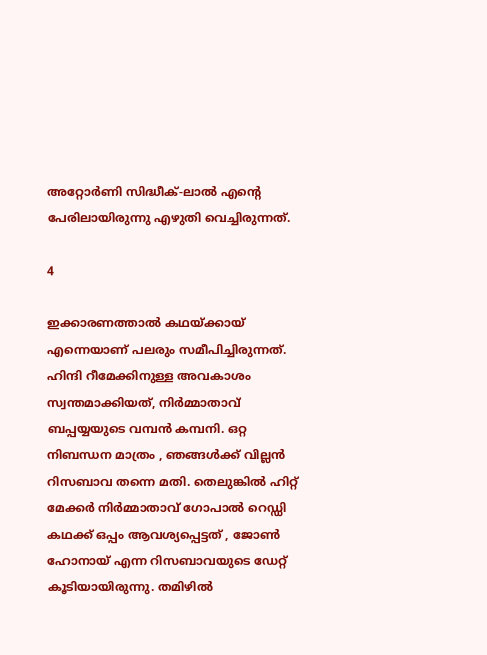അറ്റോര്‍ണി സിദ്ധീക്-ലാല്‍ എന്റെ പേരിലായിരുന്നു എഴുതി വെച്ചിരുന്നത്.

4

ഇക്കാരണത്താല്‍ കഥയ്ക്കായ് എന്നെയാണ് പലരും സമീപിച്ചിരുന്നത്. ഹിന്ദി റീമേക്കിനുള്ള അവകാശം സ്വന്തമാക്കിയത്, നിര്‍മ്മാതാവ് ബപ്പയ്യയുടെ വമ്പന്‍ കമ്പനി. ഒറ്റ നിബന്ധന മാത്രം , ഞങ്ങള്‍ക്ക് വില്ലന്‍ റിസബാവ തന്നെ മതി. തെലുങ്കില്‍ ഹിറ്റ് മേക്കര്‍ നിര്‍മ്മാതാവ് ഗോപാല്‍ റെഡ്ഡി കഥക്ക് ഒപ്പം ആവശ്യപ്പെട്ടത് , ജോണ്‍ ഹോനായ് എന്ന റിസബാവയുടെ ഡേറ്റ് കൂടിയായിരുന്നു. തമിഴില്‍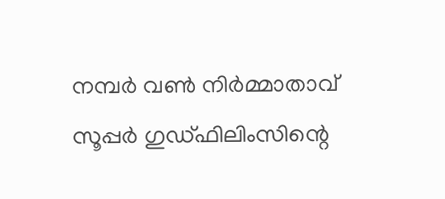നമ്പര്‍ വണ്‍ നിര്‍മ്മാതാവ് സൂപ്പര്‍ ഗുഡ്ഫിലിംസിന്റെ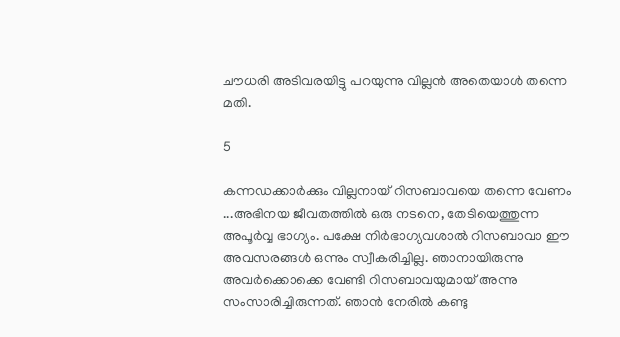ചൗധരി അടിവരയിട്ടു പറയുന്നു വില്ലന്‍ അതെയാള്‍ തന്നെ മതി.

5

കന്നഡക്കാര്‍ക്കും വില്ലനായ് റിസബാവയെ തന്നെ വേണം ...അഭിനയ ജീവതത്തില്‍ ഒരു നടനെ, തേടിയെത്തുന്ന അപൂര്‍വ്വ ഭാഗ്യം. പക്ഷേ നിര്‍ഭാഗ്യവശാല്‍ റിസബാവാ ഈ അവസരങ്ങള്‍ ഒന്നും സ്വീകരിച്ചില്ല. ഞാനായിരുന്നു അവര്‍ക്കൊക്കെ വേണ്ടി റിസബാവയുമായ് അന്നു സംസാരിച്ചിരുന്നത്. ഞാന്‍ നേരില്‍ കണ്ടു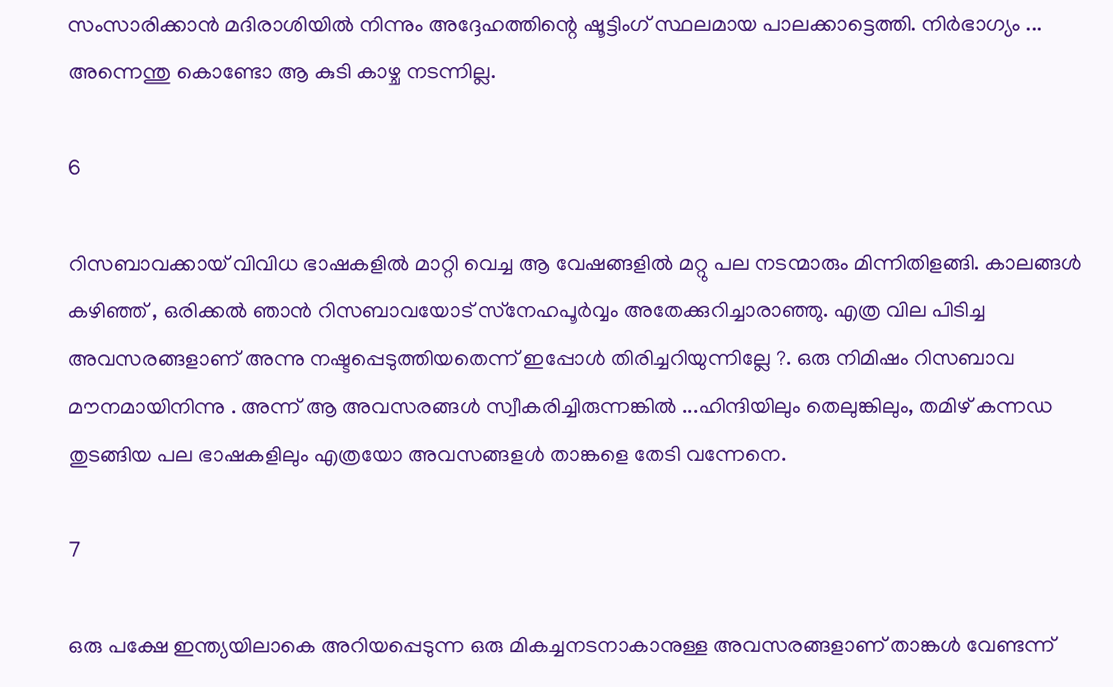സംസാരിക്കാന്‍ മദിരാശിയില്‍ നിന്നും അദ്ദേഹത്തിന്റെ ഷൂട്ടിംഗ് സ്ഥലമായ പാലക്കാട്ടെത്തി. നിര്‍ഭാഗ്യം ... അന്നെന്തു കൊണ്ടോ ആ കുടി കാഴ്ച നടന്നില്ല.

6

റിസബാവക്കായ് വിവിധ ഭാഷകളില്‍ മാറ്റി വെച്ച ആ വേഷങ്ങളില്‍ മറ്റു പല നടന്മാരും മിന്നിതിളങ്ങി. കാലങ്ങള്‍ കഴിഞ്ഞ് , ഒരിക്കല്‍ ഞാന്‍ റിസബാവയോട് സ്‌നേഹപൂര്‍വ്വം അതേക്കുറിച്ചാരാഞ്ഞു. എത്ര വില പിടിച്ച അവസരങ്ങളാണ് അന്നു നഷ്ടപ്പെടുത്തിയതെന്ന് ഇപ്പോള്‍ തിരിച്ചറിയുന്നില്ലേ ?. ഒരു നിമിഷം റിസബാവ മൗനമായിനിന്നു . അന്ന് ആ അവസരങ്ങള്‍ സ്വീകരിച്ചിരുന്നങ്കില്‍ ...ഹിന്ദിയിലും തെലുങ്കിലും, തമിഴ് കന്നഡ തുടങ്ങിയ പല ഭാഷകളിലും എത്രയോ അവസങ്ങളള്‍ താങ്കളെ തേടി വന്നേനെ.

7

ഒരു പക്ഷേ ഇന്ത്യയിലാകെ അറിയപ്പെടുന്ന ഒരു മികച്ചനടനാകാനുള്ള അവസരങ്ങളാണ് താങ്കള്‍ വേണ്ടന്ന്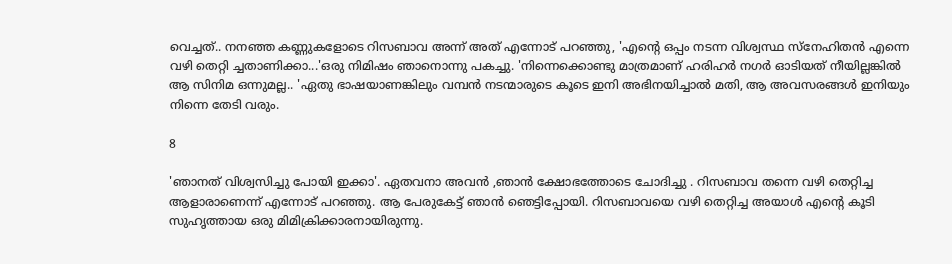വെച്ചത്.. നനഞ്ഞ കണ്ണുകളോടെ റിസബാവ അന്ന് അത് എന്നോട് പറഞ്ഞു, 'എന്റെ ഒപ്പം നടന്ന വിശ്വസ്ഥ സ്‌നേഹിതന്‍ എന്നെ വഴി തെറ്റി ച്ചതാണിക്കാ...'ഒരു നിമിഷം ഞാനൊന്നു പകച്ചു. 'നിന്നെക്കൊണ്ടു മാത്രമാണ് ഹരിഹര്‍ നഗര്‍ ഓടിയത് നീയില്ലങ്കില്‍ ആ സിനിമ ഒന്നുമല്ല.. 'ഏതു ഭാഷയാണങ്കിലും വമ്പന്‍ നടന്മാരുടെ കൂടെ ഇനി അഭിനയിച്ചാല്‍ മതി, ആ അവസരങ്ങള്‍ ഇനിയും നിന്നെ തേടി വരും.

8

'ഞാനത് വിശ്വസിച്ചു പോയി ഇക്കാ'. ഏതവനാ അവന്‍ ,ഞാന്‍ ക്ഷോഭത്തോടെ ചോദിച്ചു . റിസബാവ തന്നെ വഴി തെറ്റിച്ച ആളാരാണെന്ന് എന്നോട് പറഞ്ഞു. ആ പേരുകേട്ട് ഞാന്‍ ഞെട്ടിപ്പോയി. റിസബാവയെ വഴി തെറ്റിച്ച അയാള്‍ എന്റെ കൂടി സുഹൃത്തായ ഒരു മിമിക്രിക്കാരനായിരുന്നു.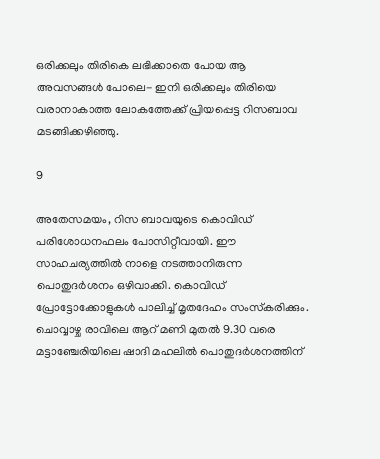ഒരിക്കലും തിരികെ ലഭിക്കാതെ പോയ ആ അവസങ്ങള്‍ പോലെ- ഇനി ഒരിക്കലും തിരിയെ വരാനാകാത്ത ലോകത്തേക്ക് പ്രിയപ്പെട്ട റിസബാവ മടങ്ങിക്കഴിഞ്ഞു.

9

അതേസമയം, റിസ ബാവയുടെ കൊവിഡ് പരിശോധനഫലം പോസിറ്റീവായി. ഈ സാഹചര്യത്തില്‍ നാളെ നടത്താനിരുന്ന പൊതുദര്‍ശനം ഒഴിവാക്കി. കൊവിഡ് പ്രോട്ടോക്കോളുകള്‍ പാലിച്ച് മൃതദേഹം സംസ്‌കരിക്കും. ചൊവ്വാഴ്ച രാവിലെ ആറ് മണി മുതല്‍ 9.30 വരെ മട്ടാഞ്ചേരിയിലെ ഷാദി മഹലില്‍ പൊതുദര്‍ശനത്തിന്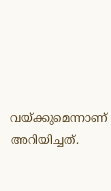വയ്ക്കുമെന്നാണ് അറിയിച്ചത്.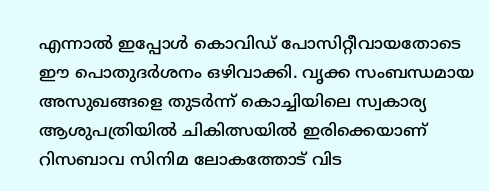എന്നാല്‍ ഇപ്പോള്‍ കൊവിഡ് പോസിറ്റീവായതോടെ ഈ പൊതുദര്‍ശനം ഒഴിവാക്കി. വൃക്ക സംബന്ധമായ അസുഖങ്ങളെ തുടര്‍ന്ന് കൊച്ചിയിലെ സ്വകാര്യ ആശുപത്രിയില്‍ ചികിത്സയില്‍ ഇരിക്കെയാണ് റിസബാവ സിനിമ ലോകത്തോട് വിട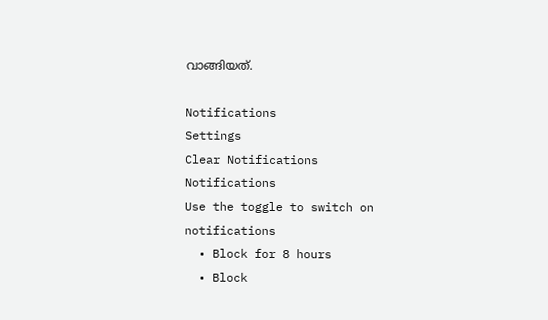വാങ്ങിയത്.

Notifications
Settings
Clear Notifications
Notifications
Use the toggle to switch on notifications
  • Block for 8 hours
  • Block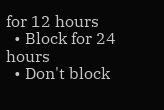for 12 hours
  • Block for 24 hours
  • Don't block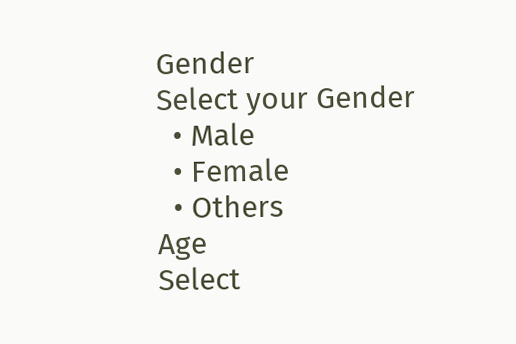Gender
Select your Gender
  • Male
  • Female
  • Others
Age
Select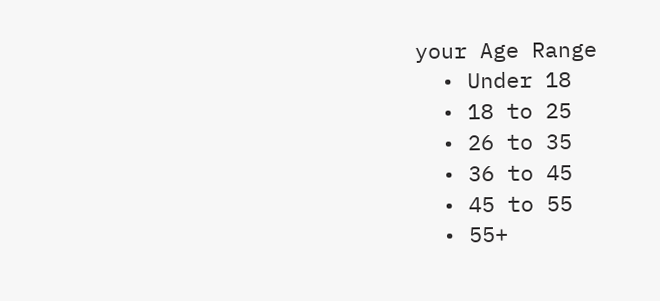your Age Range
  • Under 18
  • 18 to 25
  • 26 to 35
  • 36 to 45
  • 45 to 55
  • 55+